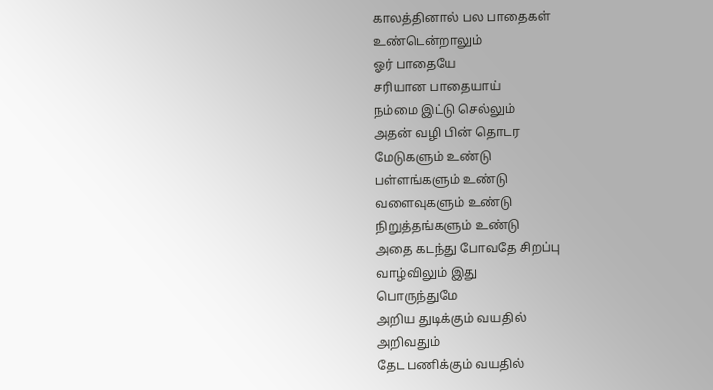காலத்தினால் பல பாதைகள்
உண்டென்றாலும்
ஓர் பாதையே
சரியான பாதையாய்
நம்மை இட்டு செல்லும்
அதன் வழி பின் தொடர
மேடுகளும் உண்டு
பள்ளங்களும் உண்டு
வளைவுகளும் உண்டு
நிறுத்தங்களும் உண்டு
அதை கடந்து போவதே சிறப்பு
வாழ்விலும் இது
பொருந்துமே
அறிய துடிக்கும் வயதில்
அறிவதும்
தேட பணிக்கும் வயதில்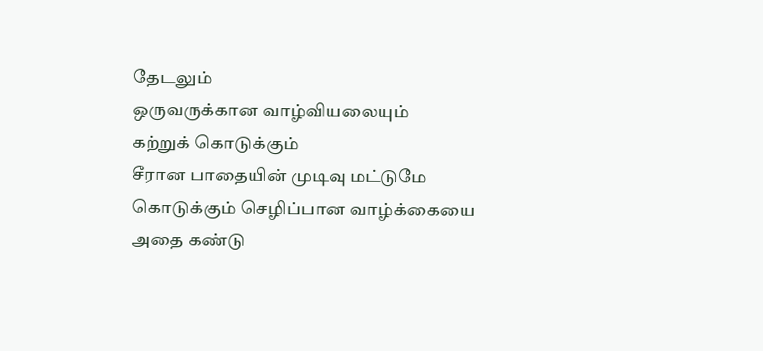தேடலும்
ஒருவருக்கான வாழ்வியலையும்
கற்றுக் கொடுக்கும்
சீரான பாதையின் முடிவு மட்டுமே
கொடுக்கும் செழிப்பான வாழ்க்கையை
அதை கண்டு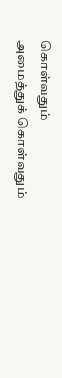கொள்வதும்
அமைத்துக் கொள்வதும்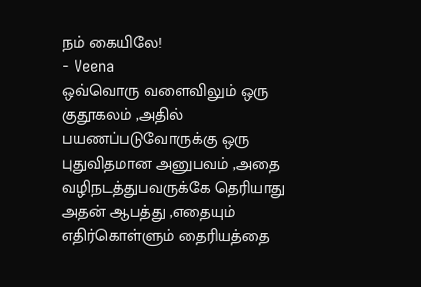நம் கையிலே!
- Veena
ஒவ்வொரு வளைவிலும் ஒரு
குதூகலம் ,அதில்
பயணப்படுவோருக்கு ஒரு
புதுவிதமான அனுபவம் ,அதை
வழிநடத்துபவருக்கே தெரியாது
அதன் ஆபத்து ,எதையும்
எதிர்கொள்ளும் தைரியத்தை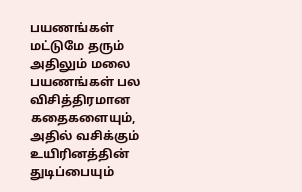பயணங்கள் மட்டுமே தரும்
அதிலும் மலை பயணங்கள் பல
விசித்திரமான கதைகளையும்,
அதில் வசிக்கும் உயிரினத்தின்
துடிப்பையும்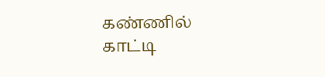கண்ணில் காட்டி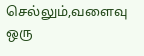செல்லும்,வளைவு ஒரு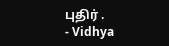புதிர் .
- Vidhya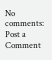No comments:
Post a Comment